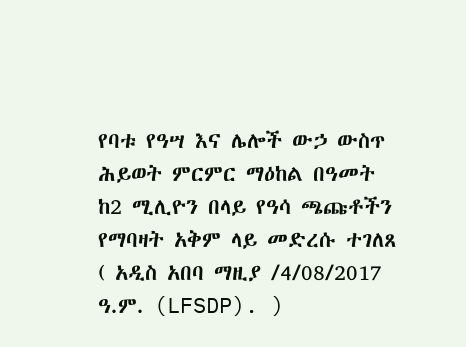የባቱ የዓሣ እና ሌሎች ውኃ ውስጥ ሕይወት ምርምር ማዕከል በዓመት ከ2 ሚሊዮን በላይ የዓሳ ጫጩቶችን የማባዛት አቅም ላይ መድረሱ ተገለጸ
( አዲስ አበባ ማዚያ /4/08/2017 ዓ.ም. (LFSDP). )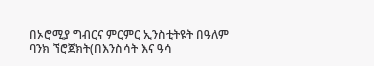በኦሮሚያ ግብርና ምርምር ኢንስቲትዩት በዓለም ባንክ ኘሮጀክት(በእንስሳት እና ዓሳ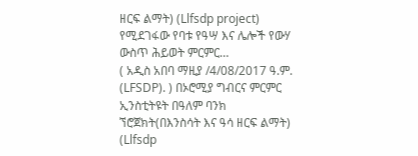ዘርፍ ልማት) (Llfsdp project) የሚደገፋው የባቱ የዓሣ እና ሌሎች የውሃ ውስጥ ሕይወት ምርምር…
( አዲስ አበባ ማዚያ /4/08/2017 ዓ.ም. (LFSDP). ) በኦሮሚያ ግብርና ምርምር ኢንስቲትዩት በዓለም ባንክ ኘሮጀክት(በእንስሳት እና ዓሳ ዘርፍ ልማት) (Llfsdp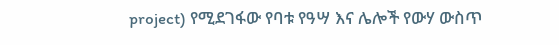project) የሚደገፋው የባቱ የዓሣ እና ሌሎች የውሃ ውስጥ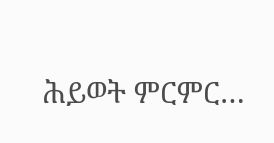ሕይወት ምርምር…